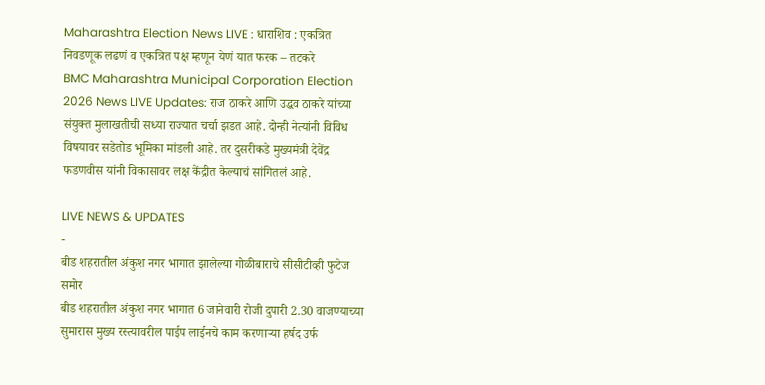Maharashtra Election News LIVE : धाराशिव : एकत्रित निवडणूक लढणं व एकत्रित पक्ष म्हणून येणं यात फरक – तटकरे
BMC Maharashtra Municipal Corporation Election 2026 News LIVE Updates: राज ठाकरे आणि उद्धव ठाकरे यांच्या संयुक्त मुलाखतीची सध्या राज्यात चर्चा झडत आहे. दोन्ही नेत्यांनी विविध विषयावर सडेतोड भूमिका मांडली आहे. तर दुसरीकडे मुख्यमंत्री देवेंद्र फडणवीस यांनी विकासावर लक्ष केंद्रीत केल्याचं सांगितलं आहे.

LIVE NEWS & UPDATES
-
बीड शहरातील अंकुश नगर भागात झालेल्या गोळीबाराचे सीसीटीव्ही फुटेज समोर
बीड शहरातील अंकुश नगर भागात 6 जानेवारी रोजी दुपारी 2.30 वाजण्याच्या सुमारास मुख्य रस्त्यावरील पाईप लाईनचे काम करणाऱ्या हर्षद उर्फ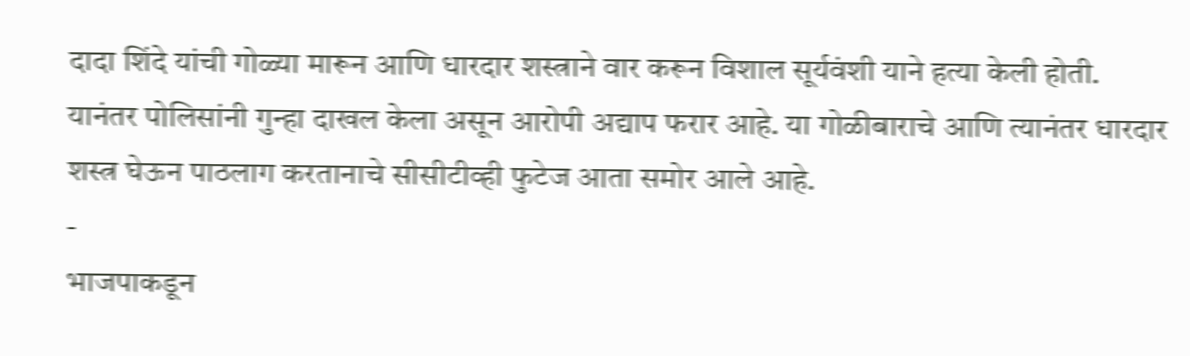दादा शिंदे यांची गोळ्या मारून आणि धारदार शस्त्राने वार करून विशाल सूर्यवंशी याने हत्या केली होती. यानंतर पोलिसांनी गुन्हा दाखल केला असून आरोपी अद्याप फरार आहे. या गोळीबाराचे आणि त्यानंतर धारदार शस्त्र घेऊन पाठलाग करतानाचे सीसीटीव्ही फुटेज आता समोर आले आहे.
-
भाजपाकडून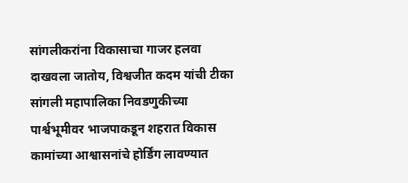सांगलीकरांना विकासाचा गाजर हलवा दाखवला जातोय, विश्वजीत कदम यांची टीका
सांगली महापालिका निवडणुकीच्या पार्श्वभूमीवर भाजपाकडून शहरात विकास कामांच्या आश्वासनांचे होर्डिंग लावण्यात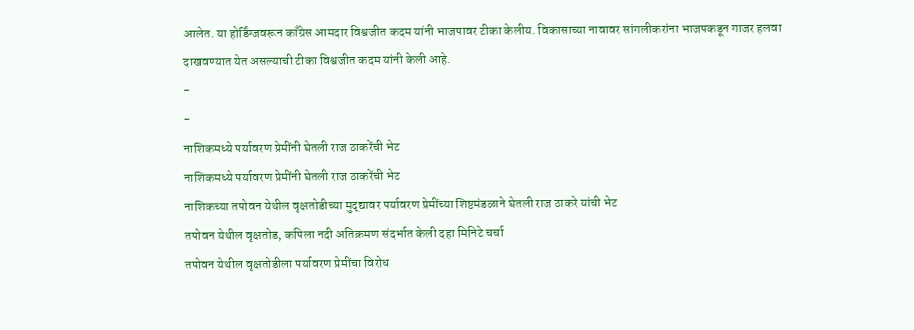आलेत. या होर्डिंग्जवरून काँग्रेस आमदार विश्वजीत कदम यांनी भाजपावर टीका केलीय. विकासाच्या नावावर सांगलीकरांना भाजपकडून गाजर हलवा दाखवण्यात येत असल्याची टीका विश्वजीत कदम यांनी केली आहे.
-
-
नाशिकमध्ये पर्यावरण प्रेमींनी घेतली राज ठाकरेंची भेट
नाशिकमध्ये पर्यावरण प्रेमींनी घेतली राज ठाकरेंची भेट
नाशिकच्या तपोवन येथील वृक्षतोडीच्या मुद्द्यावर पर्यावरण प्रेमींच्या शिष्टमंडळाने घेतली राज ठाकरे यांची भेट
तपोवन येथील वृक्षतोड, कपिला नदी अतिक्रमण संदर्भात केली दहा मिनिटे चर्चा
तपोवन येथील वृक्षतोडीला पर्यावरण प्रेमींचा विरोध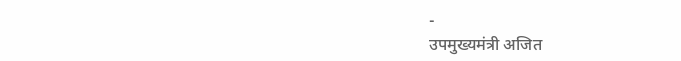-
उपमुख्यमंत्री अजित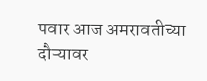पवार आज अमरावतीच्या दौऱ्यावर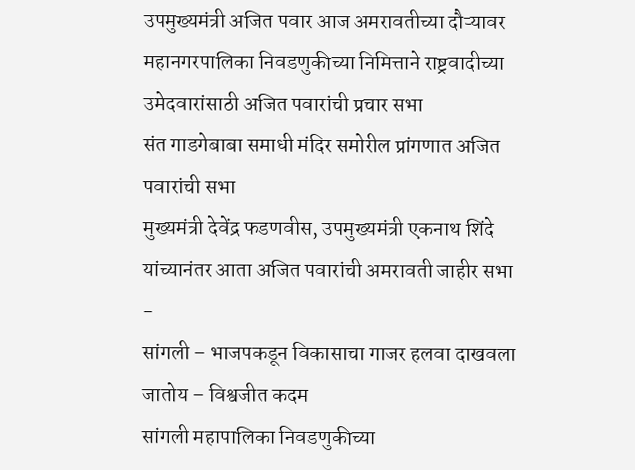उपमुख्यमंत्री अजित पवार आज अमरावतीच्या दौऱ्यावर
महानगरपालिका निवडणुकीच्या निमित्ताने राष्ट्रवादीच्या उमेदवारांसाठी अजित पवारांची प्रचार सभा
संत गाडगेबाबा समाधी मंदिर समोरील प्रांगणात अजित पवारांची सभा
मुख्यमंत्री देवेंद्र फडणवीस, उपमुख्यमंत्री एकनाथ शिंदे यांच्यानंतर आता अजित पवारांची अमरावती जाहीर सभा
-
सांगली – भाजपकडून विकासाचा गाजर हलवा दाखवला जातोय – विश्वजीत कदम
सांगली महापालिका निवडणुकीच्या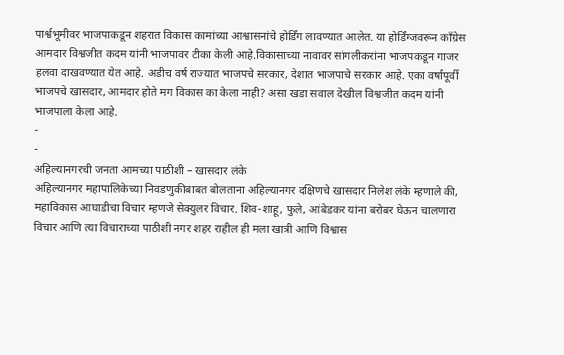पार्श्वभूमीवर भाजपाकडून शहरात विकास कामांच्या आश्वासनांचे होर्डिंग लावण्यात आलेत. या होर्डिंग्जवरून काँग्रेस आमदार विश्वजीत कदम यांनी भाजपावर टीका केली आहे.विकासाच्या नावावर सांगलीकरांना भाजपकडून गाजर हलवा दाखवण्यात येत आहे. अडीच वर्ष राज्यात भाजपचे सरकार, देशात भाजपाचे सरकार आहे. एका वर्षांपूर्वी भाजपचे खासदार, आमदार होते मग विकास का केला नाही? असा खडा सवाल देखील विश्वजीत कदम यांनी भाजपाला केला आहे.
-
-
अहिल्यानगरची जनता आमच्या पाठीशी – खासदार लंके
अहिल्यानगर महापालिकेच्या निवडणुकीबाबत बोलताना अहिल्यानगर दक्षिणचे खासदार निलेश लंके म्हणाले की, महाविकास आघाडीचा विचार म्हणजे सेक्युलर विचार. शिव-शाहू, फुले, आंबेडकर यांना बरोबर घेऊन चालणारा विचार आणि त्या विचाराच्या पाठीशी नगर शहर राहील ही मला खात्री आणि विश्वास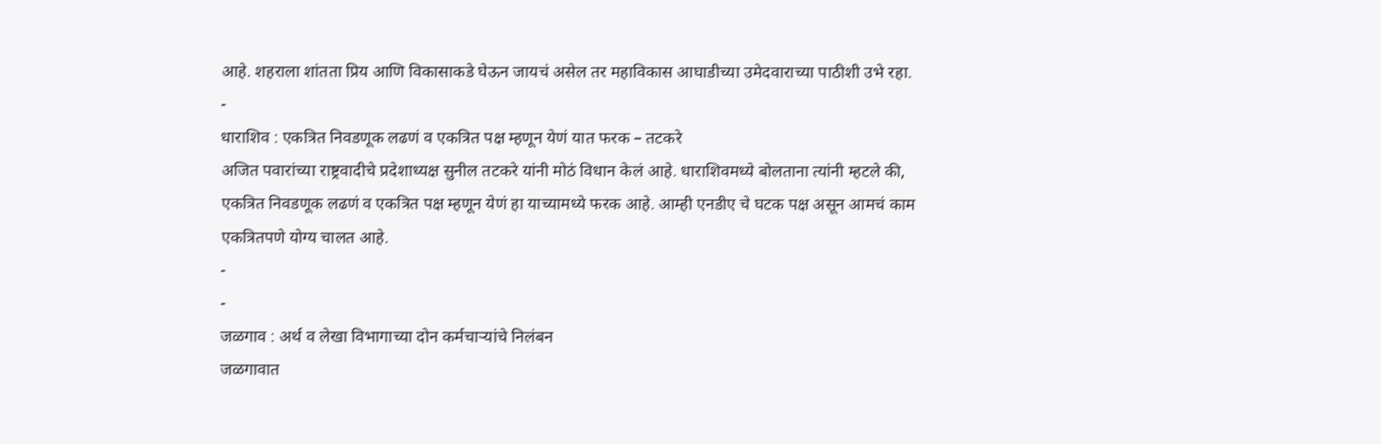आहे. शहराला शांतता प्रिय आणि विकासाकडे घेऊन जायचं असेल तर महाविकास आघाडीच्या उमेदवाराच्या पाठीशी उभे रहा.
-
धाराशिव : एकत्रित निवडणूक लढणं व एकत्रित पक्ष म्हणून येणं यात फरक – तटकरे
अजित पवारांच्या राष्ट्रवादीचे प्रदेशाध्यक्ष सुनील तटकरे यांनी मोठं विधान केलं आहे. धाराशिवमध्ये बोलताना त्यांनी म्हटले की, एकत्रित निवडणूक लढणं व एकत्रित पक्ष म्हणून येणं हा याच्यामध्ये फरक आहे. आम्ही एनडीए चे घटक पक्ष असून आमचं काम एकत्रितपणे योग्य चालत आहे.
-
-
जळगाव : अर्थ व लेखा विभागाच्या दोन कर्मचाऱ्यांचे निलंबन
जळगावात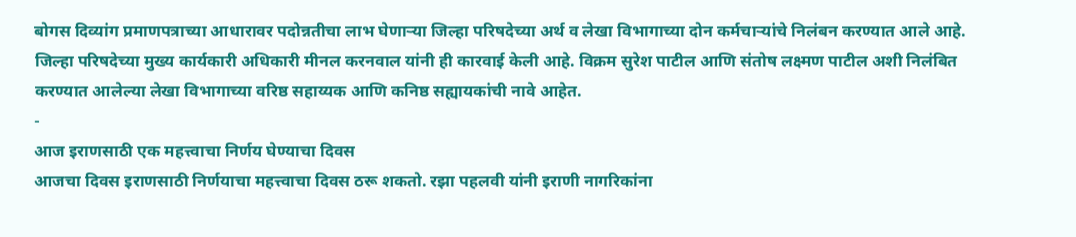बोगस दिव्यांग प्रमाणपत्राच्या आधारावर पदोन्नतीचा लाभ घेणाऱ्या जिल्हा परिषदेच्या अर्थ व लेखा विभागाच्या दोन कर्मचाऱ्यांचे निलंबन करण्यात आले आहे. जिल्हा परिषदेच्या मुख्य कार्यकारी अधिकारी मीनल करनवाल यांनी ही कारवाई केली आहे. विक्रम सुरेश पाटील आणि संतोष लक्ष्मण पाटील अशी निलंबित करण्यात आलेल्या लेखा विभागाच्या वरिष्ठ सहाय्यक आणि कनिष्ठ सह्यायकांची नावे आहेत.
-
आज इराणसाठी एक महत्त्वाचा निर्णय घेण्याचा दिवस
आजचा दिवस इराणसाठी निर्णयाचा महत्त्वाचा दिवस ठरू शकतो. रझा पहलवी यांनी इराणी नागरिकांना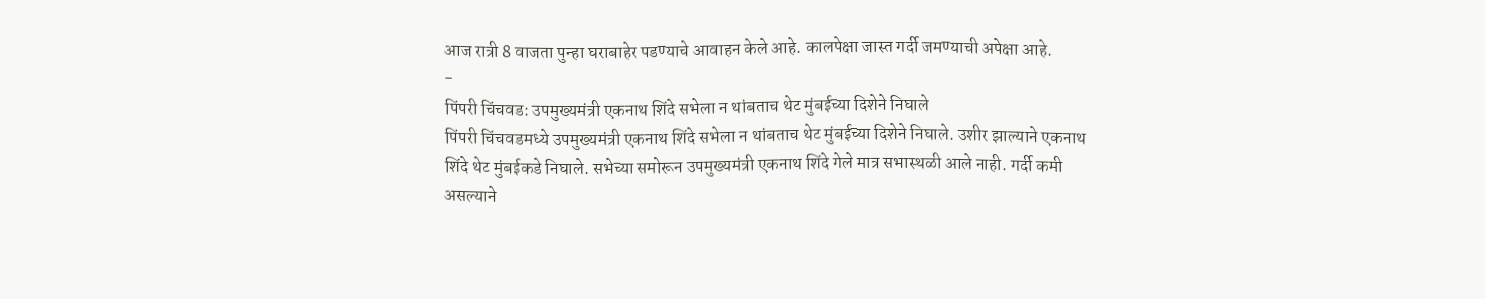आज रात्री 8 वाजता पुन्हा घराबाहेर पडण्याचे आवाहन केले आहे. कालपेक्षा जास्त गर्दी जमण्याची अपेक्षा आहे.
-
पिंपरी चिंचवड: उपमुख्यमंत्री एकनाथ शिंदे सभेला न थांबताच थेट मुंबईच्या दिशेने निघाले
पिंपरी चिंचवडमध्ये उपमुख्यमंत्री एकनाथ शिंदे सभेला न थांबताच थेट मुंबईच्या दिशेने निघाले. उशीर झाल्याने एकनाथ शिंदे थेट मुंबईकडे निघाले. सभेच्या समोरून उपमुख्यमंत्री एकनाथ शिंदे गेले मात्र सभास्थळी आले नाही. गर्दी कमी असल्याने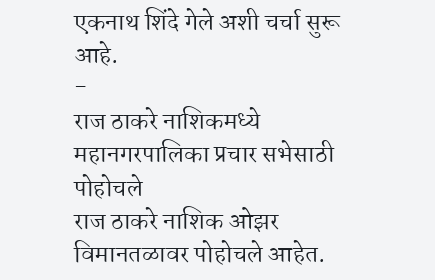एकनाथ शिंदे गेले अशी चर्चा सुरू आहे.
-
राज ठाकरे नाशिकमध्ये महानगरपालिका प्रचार सभेसाठी पोहोचले
राज ठाकरे नाशिक ओझर विमानतळावर पोहोचले आहेत.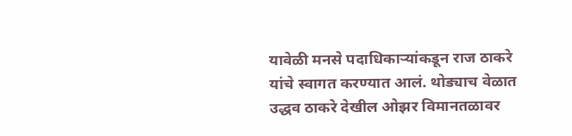यावेळी मनसे पदाधिकाऱ्यांकडून राज ठाकरे यांचे स्वागत करण्यात आलं. थोड्याच वेळात उद्धव ठाकरे देखील ओझर विमानतळावर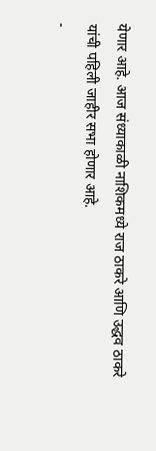येणार आहे. आज संध्याकाळी नाशिकमध्ये राज ठाकरे आणि उद्धव ठाकरे यांची पहिली जाहीर सभा होणार आहे.
-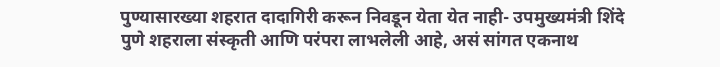पुण्यासारख्या शहरात दादागिरी करून निवडून येता येत नाही- उपमुख्यमंत्री शिंदे
पुणे शहराला संस्कृती आणि परंपरा लाभलेली आहे, असं सांगत एकनाथ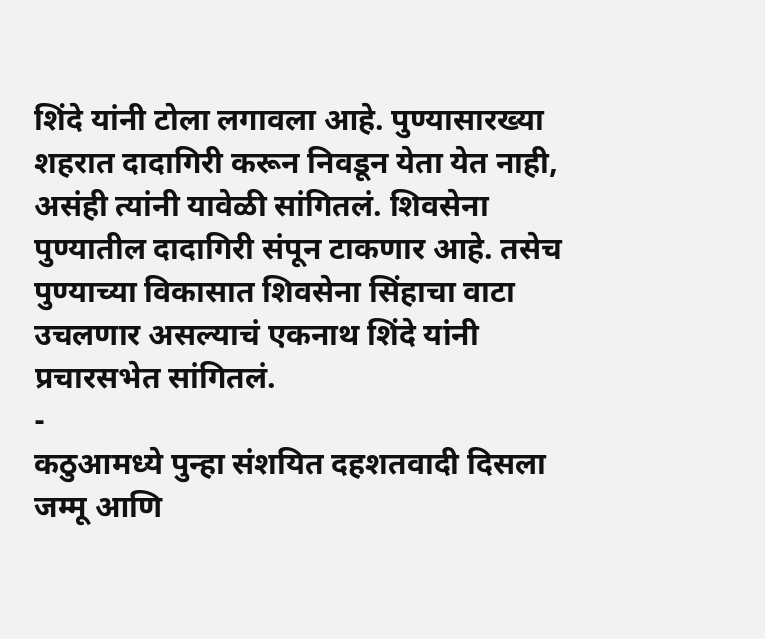शिंदे यांनी टोला लगावला आहे. पुण्यासारख्या शहरात दादागिरी करून निवडून येता येत नाही, असंही त्यांनी यावेळी सांगितलं. शिवसेना पुण्यातील दादागिरी संपून टाकणार आहे. तसेच पुण्याच्या विकासात शिवसेना सिंहाचा वाटा उचलणार असल्याचं एकनाथ शिंदे यांनी प्रचारसभेत सांगितलं.
-
कठुआमध्ये पुन्हा संशयित दहशतवादी दिसला
जम्मू आणि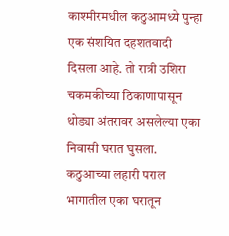काश्मीरमधील कठुआमध्ये पुन्हा एक संशयित दहशतवादी दिसला आहे. तो रात्री उशिरा चकमकीच्या ठिकाणापासून थोड्या अंतरावर असलेल्या एका निवासी घरात घुसला. कठुआच्या लहारी पराल भागातील एका घरातून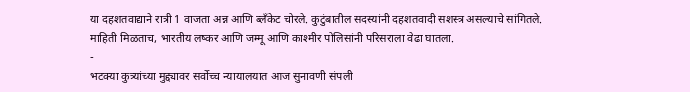या दहशतवाद्याने रात्री 1 वाजता अन्न आणि ब्लँकेट चोरले. कुटुंबातील सदस्यांनी दहशतवादी सशस्त्र असल्याचे सांगितले. माहिती मिळताच, भारतीय लष्कर आणि जम्मू आणि काश्मीर पोलिसांनी परिसराला वेढा घातला.
-
भटक्या कुत्र्यांच्या मुद्द्यावर सर्वोच्च न्यायालयात आज सुनावणी संपली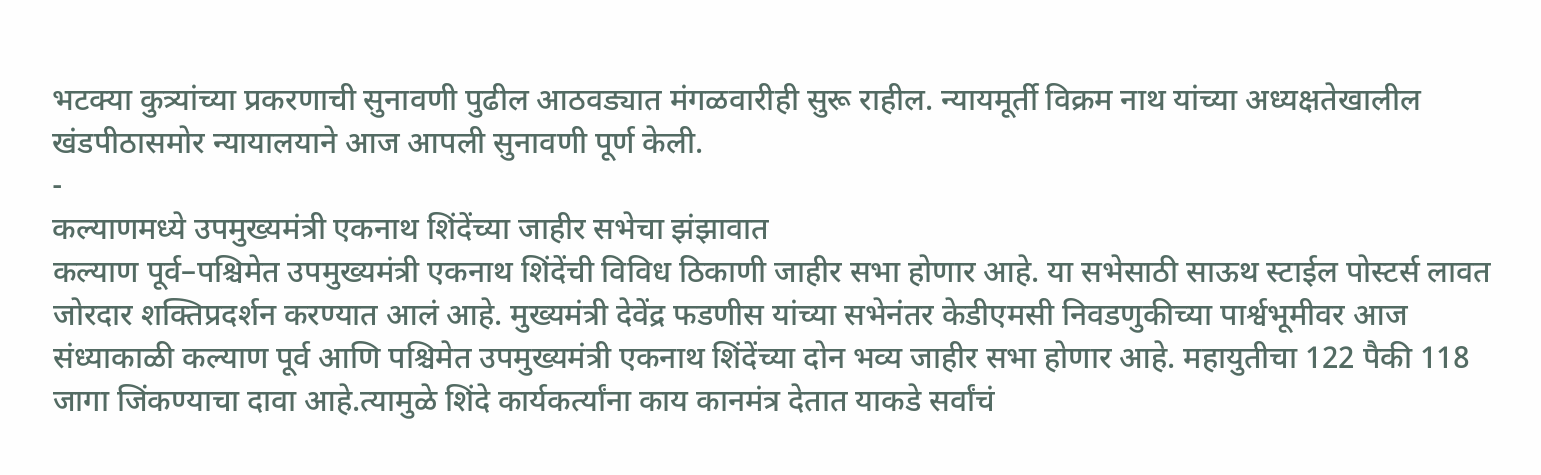भटक्या कुत्र्यांच्या प्रकरणाची सुनावणी पुढील आठवड्यात मंगळवारीही सुरू राहील. न्यायमूर्ती विक्रम नाथ यांच्या अध्यक्षतेखालील खंडपीठासमोर न्यायालयाने आज आपली सुनावणी पूर्ण केली.
-
कल्याणमध्ये उपमुख्यमंत्री एकनाथ शिंदेंच्या जाहीर सभेचा झंझावात
कल्याण पूर्व–पश्चिमेत उपमुख्यमंत्री एकनाथ शिंदेंची विविध ठिकाणी जाहीर सभा होणार आहे. या सभेसाठी साऊथ स्टाईल पोस्टर्स लावत जोरदार शक्तिप्रदर्शन करण्यात आलं आहे. मुख्यमंत्री देवेंद्र फडणीस यांच्या सभेनंतर केडीएमसी निवडणुकीच्या पार्श्वभूमीवर आज संध्याकाळी कल्याण पूर्व आणि पश्चिमेत उपमुख्यमंत्री एकनाथ शिंदेंच्या दोन भव्य जाहीर सभा होणार आहे. महायुतीचा 122 पैकी 118 जागा जिंकण्याचा दावा आहे.त्यामुळे शिंदे कार्यकर्त्यांना काय कानमंत्र देतात याकडे सर्वांचं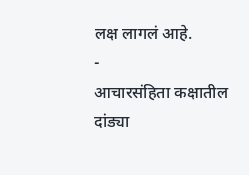लक्ष लागलं आहे.
-
आचारसंहिता कक्षातील दांड्या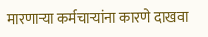मारणाऱ्या कर्मचाऱ्यांना कारणे दाखवा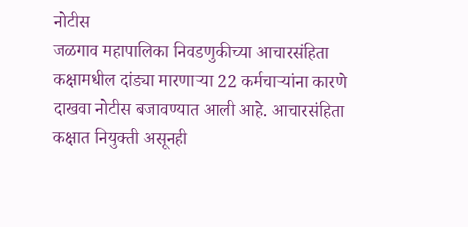नोटीस
जळगाव महापालिका निवडणुकीच्या आचारसंहिता कक्षामधील दांड्या मारणाऱ्या 22 कर्मचाऱ्यांना कारणे दाखवा नोटीस बजावण्यात आली आहे. आचारसंहिता कक्षात नियुक्ती असूनही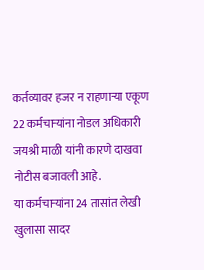कर्तव्यावर हजर न राहणाऱ्या एकूण 22 कर्मचाऱ्यांना नोडल अधिकारी जयश्री माळी यांनी कारणे दाखवा नोटीस बजावली आहे.
या कर्मचाऱ्यांना 24 तासांत लेखी खुलासा सादर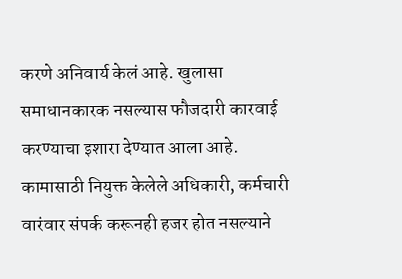करणे अनिवार्य केलं आहे. खुलासा समाधानकारक नसल्यास फौजदारी कारवाई करण्याचा इशारा देण्यात आला आहे. कामासाठी नियुक्त केलेले अधिकारी, कर्मचारी वारंवार संपर्क करूनही हजर होत नसल्याने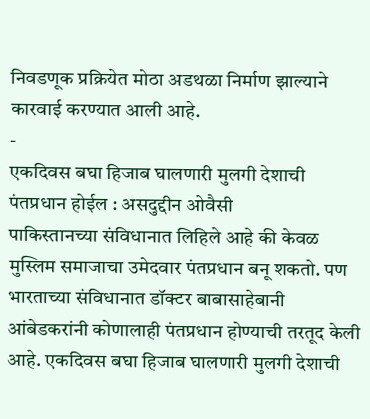निवडणूक प्रक्रियेत मोठा अडथळा निर्माण झाल्याने कारवाई करण्यात आली आहे.
-
एकदिवस बघा हिजाब घालणारी मुलगी देशाची पंतप्रधान होईल : असदुद्दीन ओवैसी
पाकिस्तानच्या संविधानात लिहिले आहे की केवळ मुस्लिम समाजाचा उमेदवार पंतप्रधान बनू शकतो. पण भारताच्या संविधानात डॉक्टर बाबासाहेबानी आंबेडकरांनी कोणालाही पंतप्रधान होण्याची तरतूद केली आहे. एकदिवस बघा हिजाब घालणारी मुलगी देशाची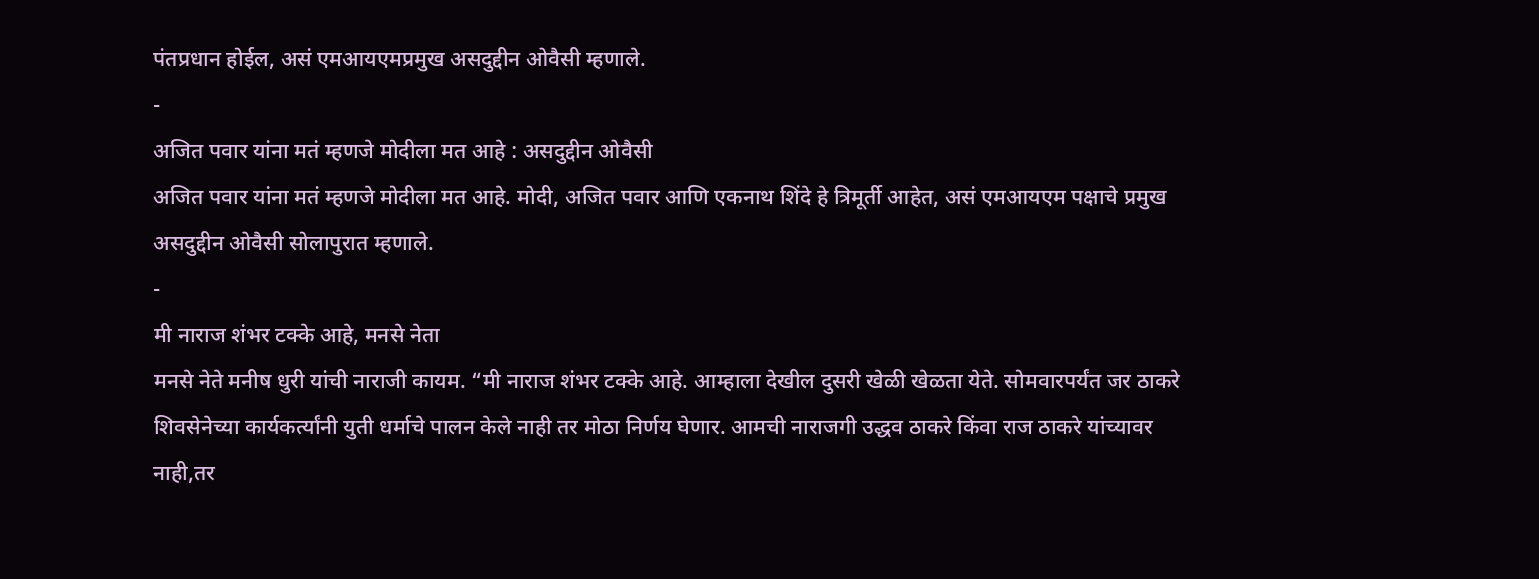पंतप्रधान होईल, असं एमआयएमप्रमुख असदुद्दीन ओवैसी म्हणाले.
-
अजित पवार यांना मतं म्हणजे मोदीला मत आहे : असदुद्दीन ओवैसी
अजित पवार यांना मतं म्हणजे मोदीला मत आहे. मोदी, अजित पवार आणि एकनाथ शिंदे हे त्रिमूर्ती आहेत, असं एमआयएम पक्षाचे प्रमुख असदुद्दीन ओवैसी सोलापुरात म्हणाले.
-
मी नाराज शंभर टक्के आहे, मनसे नेता
मनसे नेते मनीष धुरी यांची नाराजी कायम. “मी नाराज शंभर टक्के आहे. आम्हाला देखील दुसरी खेळी खेळता येते. सोमवारपर्यंत जर ठाकरे शिवसेनेच्या कार्यकर्त्यांनी युती धर्माचे पालन केले नाही तर मोठा निर्णय घेणार. आमची नाराजगी उद्धव ठाकरे किंवा राज ठाकरे यांच्यावर नाही,तर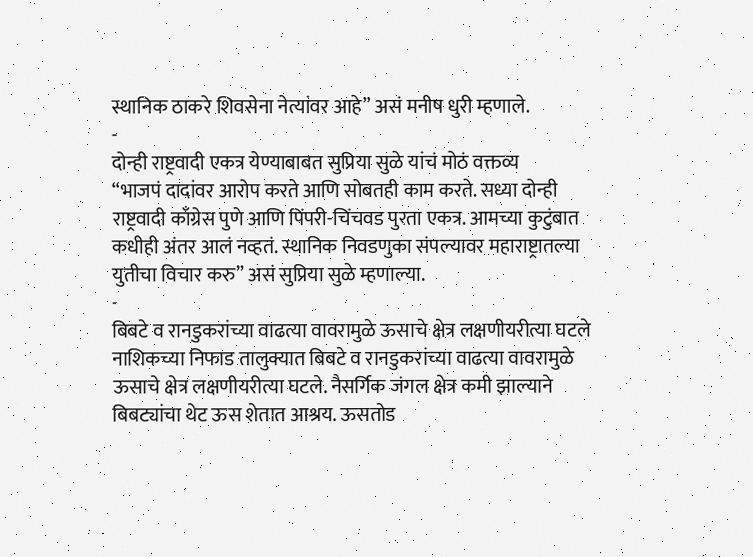स्थानिक ठाकरे शिवसेना नेत्यांवर आहे” असं मनीष धुरी म्हणाले.
-
दोन्ही राष्ट्रवादी एकत्र येण्याबाबत सुप्रिया सुळे यांचं मोठं वक्तव्य
“भाजपं दादांवर आरोप करते आणि सोबतही काम करते. सध्या दोन्ही राष्ट्रवादी काँग्रेस पुणे आणि पिंपरी-चिंचवड पुरता एकत्र. आमच्या कुटुंबात कधीही अंतर आलं नव्हतं. स्थानिक निवडणुका संपल्यावर महाराष्ट्रातल्या युतीचा विचार करु” असं सुप्रिया सुळे म्हणाल्या.
-
बिबटे व रानडुकरांच्या वाढत्या वावरामुळे ऊसाचे क्षेत्र लक्षणीयरीत्या घटले
नाशिकच्या निफाड तालुक्यात बिबटे व रानडुकरांच्या वाढत्या वावरामुळे ऊसाचे क्षेत्र लक्षणीयरीत्या घटले. नैसर्गिक जंगल क्षेत्र कमी झाल्याने बिबट्यांचा थेट ऊस शेतात आश्रय. ऊसतोड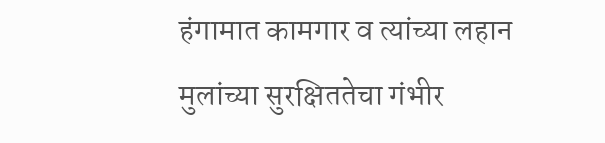हंगामात कामगार व त्यांच्या लहान मुलांच्या सुरक्षिततेचा गंभीर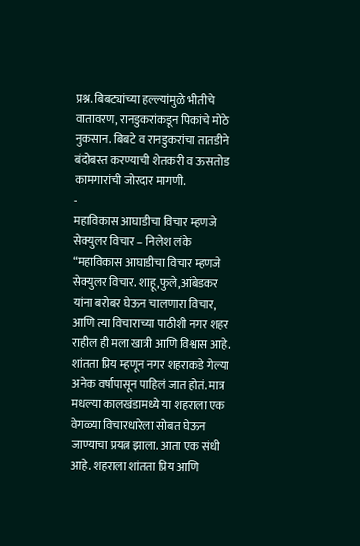प्रश्न. बिबट्यांच्या हल्ल्यांमुळे भीतीचे वातावरण, रानडुकरांकडून पिकांचे मोठे नुकसान. बिबटे व रानडुकरांचा तातडीने बंदोबस्त करण्याची शेतकरी व ऊसतोड कामगारांची जोरदार मागणी.
-
महाविकास आघाडीचा विचार म्हणजे सेक्युलर विचार – निलेश लंके
“महाविकास आघाडीचा विचार म्हणजे सेक्युलर विचार. शाहू,फुले,आंबेडकर यांना बरोबर घेऊन चालणारा विचार, आणि त्या विचाराच्या पाठीशी नगर शहर राहील ही मला खात्री आणि विश्वास आहे. शांतता प्रिय म्हणून नगर शहराकडे गेल्या अनेक वर्षापासून पाहिलं जात होतं. मात्र मधल्या कालखंडामध्ये या शहराला एक वेगळ्या विचारधारेला सोबत घेऊन जाण्याचा प्रयत्न झाला. आता एक संधी आहे. शहराला शांतता प्रिय आणि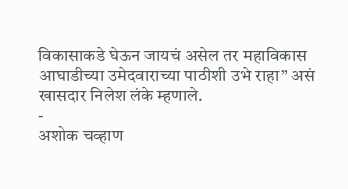विकासाकडे घेऊन जायचं असेल तर महाविकास आघाडीच्या उमेदवाराच्या पाठीशी उभे राहा” असं खासदार निलेश लंके म्हणाले.
-
अशोक चव्हाण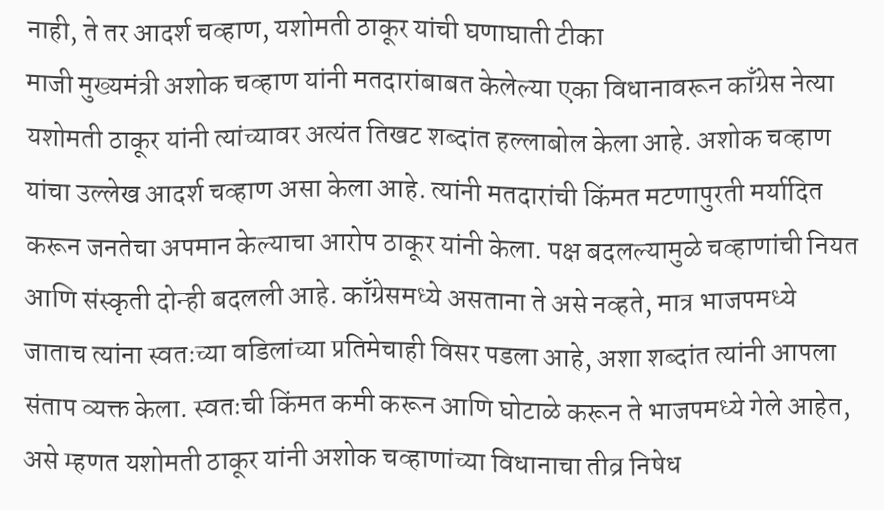नाही, ते तर आदर्श चव्हाण, यशोमती ठाकूर यांची घणाघाती टीका
माजी मुख्यमंत्री अशोक चव्हाण यांनी मतदारांबाबत केलेल्या एका विधानावरून काँग्रेस नेत्या यशोमती ठाकूर यांनी त्यांच्यावर अत्यंत तिखट शब्दांत हल्लाबोल केला आहे. अशोक चव्हाण यांचा उल्लेख आदर्श चव्हाण असा केला आहे. त्यांनी मतदारांची किंमत मटणापुरती मर्यादित करून जनतेचा अपमान केल्याचा आरोप ठाकूर यांनी केला. पक्ष बदलल्यामुळे चव्हाणांची नियत आणि संस्कृती दोन्ही बदलली आहे. काँग्रेसमध्ये असताना ते असे नव्हते, मात्र भाजपमध्ये जाताच त्यांना स्वतःच्या वडिलांच्या प्रतिमेचाही विसर पडला आहे, अशा शब्दांत त्यांनी आपला संताप व्यक्त केला. स्वतःची किंमत कमी करून आणि घोटाळे करून ते भाजपमध्ये गेले आहेत, असे म्हणत यशोमती ठाकूर यांनी अशोक चव्हाणांच्या विधानाचा तीव्र निषेध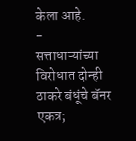केला आहे.
-
सत्ताधाऱ्यांच्या विरोधात दोन्ही ठाकरे बंधूंचे बॅनर एकत्र;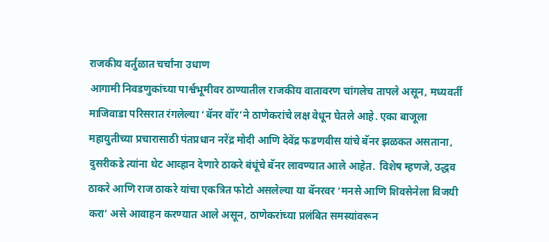राजकीय वर्तुळात चर्चांना उधाण
आगामी निवडणुकांच्या पार्श्वभूमीवर ठाण्यातील राजकीय वातावरण चांगलेच तापले असून, मध्यवर्ती माजिवाडा परिसरात रंगलेल्या ‘बॅनर वॉर’ने ठाणेकरांचे लक्ष वेधून घेतले आहे. एका बाजूला महायुतीच्या प्रचारासाठी पंतप्रधान नरेंद्र मोदी आणि देवेंद्र फडणवीस यांचे बॅनर झळकत असताना, दुसरीकडे त्यांना थेट आव्हान देणारे ठाकरे बंधूंचे बॅनर लावण्यात आले आहेत. विशेष म्हणजे, उद्धव ठाकरे आणि राज ठाकरे यांचा एकत्रित फोटो असलेल्या या बॅनरवर ‘मनसे आणि शिवसेनेला विजयी करा’ असे आवाहन करण्यात आले असून, ठाणेकरांच्या प्रलंबित समस्यांवरून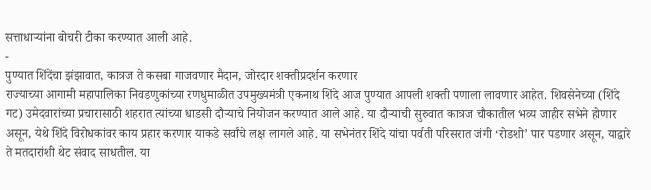सत्ताधाऱ्यांना बोचरी टीका करण्यात आली आहे.
-
पुण्यात शिंदेंचा झंझावात, कात्रज ते कसबा गाजवणार मैदान, जोरदार शक्तीप्रदर्शन करणार
राज्याच्या आगामी महापालिका निवडणुकांच्या रणधुमाळीत उपमुख्यमंत्री एकनाथ शिंदे आज पुण्यात आपली शक्ती पणाला लावणार आहेत. शिवसेनेच्या (शिंदे गट) उमेदवारांच्या प्रचारासाठी शहरात त्यांच्या धाडसी दौऱ्याचे नियोजन करण्यात आले आहे. या दौऱ्याची सुरुवात कात्रज चौकातील भव्य जाहीर सभेने होणार असून, येथे शिंदे विरोधकांवर काय प्रहार करणार याकडे सर्वांचे लक्ष लागले आहे. या सभेनंतर शिंदे यांचा पर्वती परिसरात जंगी ‘रोडशो’ पार पडणार असून, याद्वारे ते मतदारांशी थेट संवाद साधतील. या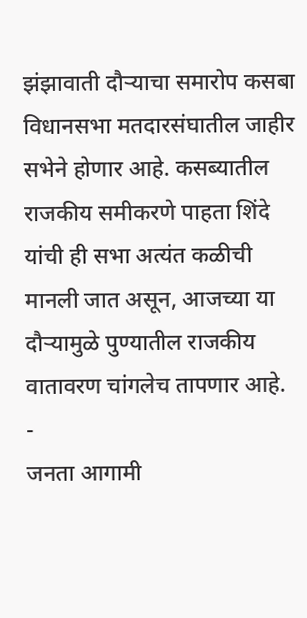झंझावाती दौऱ्याचा समारोप कसबा विधानसभा मतदारसंघातील जाहीर सभेने होणार आहे. कसब्यातील राजकीय समीकरणे पाहता शिंदे यांची ही सभा अत्यंत कळीची मानली जात असून, आजच्या या दौऱ्यामुळे पुण्यातील राजकीय वातावरण चांगलेच तापणार आहे.
-
जनता आगामी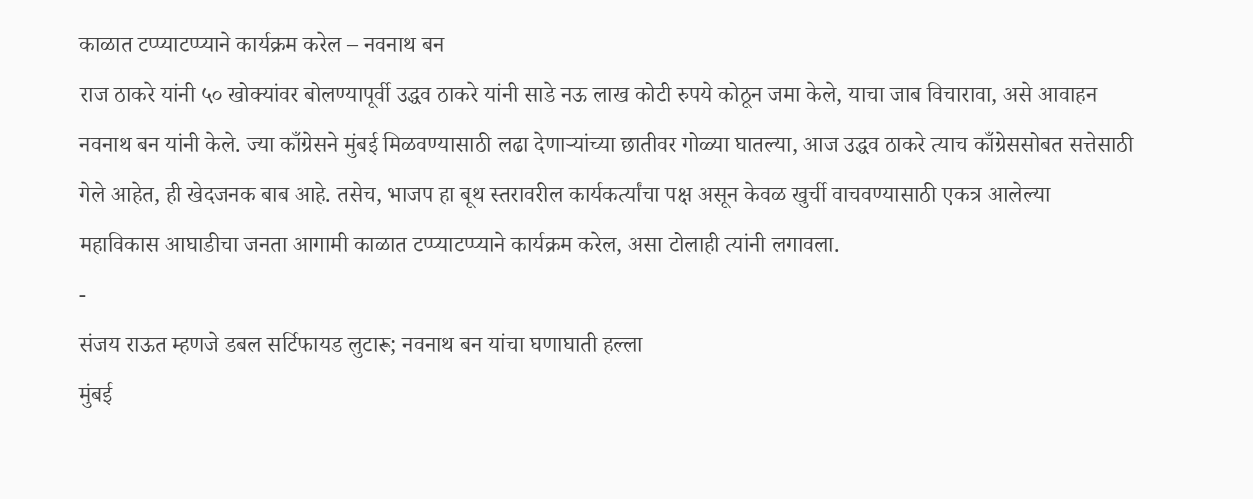काळात टप्प्याटप्प्याने कार्यक्रम करेल – नवनाथ बन
राज ठाकरे यांनी ५० खोक्यांवर बोलण्यापूर्वी उद्धव ठाकरे यांनी साडे नऊ लाख कोटी रुपये कोठून जमा केले, याचा जाब विचारावा, असे आवाहन नवनाथ बन यांनी केले. ज्या काँग्रेसने मुंबई मिळवण्यासाठी लढा देणाऱ्यांच्या छातीवर गोळ्या घातल्या, आज उद्धव ठाकरे त्याच काँग्रेससोबत सत्तेसाठी गेले आहेत, ही खेदजनक बाब आहे. तसेच, भाजप हा बूथ स्तरावरील कार्यकर्त्यांचा पक्ष असून केवळ खुर्ची वाचवण्यासाठी एकत्र आलेल्या महाविकास आघाडीचा जनता आगामी काळात टप्प्याटप्प्याने कार्यक्रम करेल, असा टोलाही त्यांनी लगावला.
-
संजय राऊत म्हणजे डबल सर्टिफायड लुटारू; नवनाथ बन यांचा घणाघाती हल्ला
मुंबई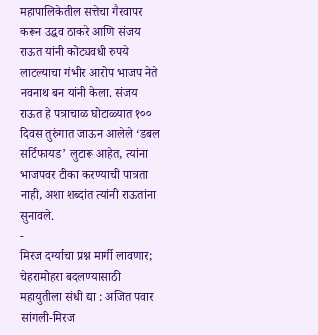महापालिकेतील सत्तेचा गैरवापर करून उद्धव ठाकरे आणि संजय राऊत यांनी कोट्यवधी रुपये लाटल्याचा गंभीर आरोप भाजप नेते नवनाथ बन यांनी केला. संजय राऊत हे पत्राचाळ घोटाळ्यात १०० दिवस तुरुंगात जाऊन आलेले ‘डबल सर्टिफायड’ लुटारू आहेत, त्यांना भाजपवर टीका करण्याची पात्रता नाही, अशा शब्दांत त्यांनी राऊतांना सुनावले.
-
मिरज दर्ग्याचा प्रश्न मार्गी लावणार; चेहरामोहरा बदलण्यासाठी महायुतीला संधी द्या : अजित पवार
सांगली-मिरज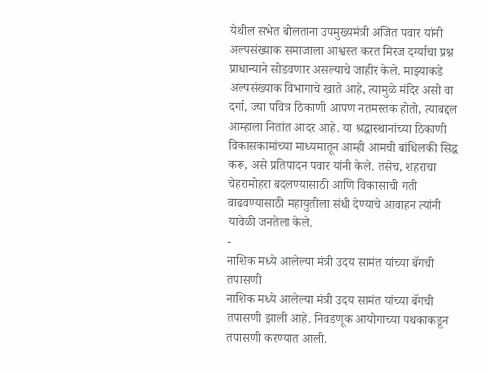येथील सभेत बोलताना उपमुख्यमंत्री अजित पवार यांनी अल्पसंख्याक समाजाला आश्वस्त करत मिरज दर्ग्याचा प्रश्न प्राधान्याने सोडवणार असल्याचे जाहीर केले. माझ्याकडे अल्पसंख्याक विभागाचे खाते आहे, त्यामुळे मंदिर असो वा दर्गा, ज्या पवित्र ठिकाणी आपण नतमस्तक होतो, त्याबद्दल आम्हाला नितांत आदर आहे. या श्रद्धास्थानांच्या ठिकाणी विकासकामांच्या माध्यमातून आम्ही आमची बांधिलकी सिद्ध करू, असे प्रतिपादन पवार यांनी केले. तसेच, शहराचा चेहरामोहरा बदलण्यासाठी आणि विकासाची गती वाढवण्यासाठी महायुतीला संधी देण्याचे आवाहन त्यांनी यावेळी जनतेला केले.
-
नाशिक मध्ये आलेल्या मंत्री उदय सामंत यांच्या बॅगची तपासणी
नाशिक मध्ये आलेल्या मंत्री उदय सामंत यांच्या बॅगची तपासणी झाली आहे. निवडणूक आयोगाच्या पथकाकडून तपासणी करण्यात आली.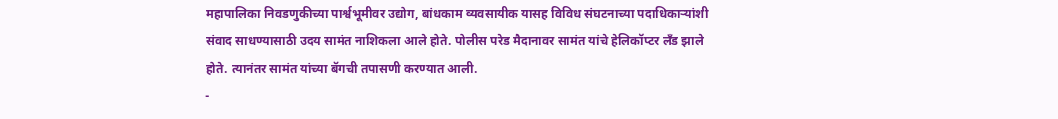महापालिका निवडणुकीच्या पार्श्वभूमीवर उद्योग, बांधकाम व्यवसायीक यासह विविध संघटनाच्या पदाधिकाऱ्यांशी संवाद साधण्यासाठी उदय सामंत नाशिकला आले होते. पोलीस परेड मैदानावर सामंत यांचे हेलिकॉप्टर लँड झाले होते. त्यानंतर सामंत यांच्या बॅगची तपासणी करण्यात आली.
-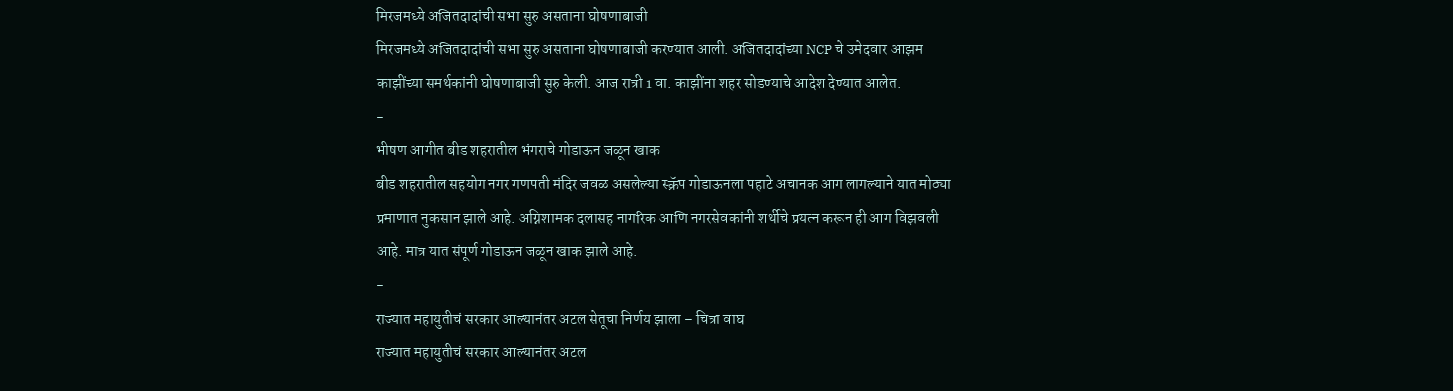मिरजमध्ये अजितदादांची सभा सुरु असताना घोषणाबाजी
मिरजमध्ये अजितदादांची सभा सुरु असताना घोषणाबाजी करण्यात आली. अजितदादांच्या NCP चे उमेदवार आझम काझींच्या समर्थकांनी घोषणाबाजी सुरु केली. आज रात्री 1 वा. काझींना शहर सोडण्याचे आदेश देण्यात आलेत.
-
भीषण आगीत बीड शहरातील भंगराचे गोडाऊन जळून खाक
बीड शहरातील सहयोग नगर गणपती मंदिर जवळ असलेल्या स्क्रॅप गोडाऊनला पहाटे अचानक आग लागल्याने यात मोठ्या प्रमाणात नुकसान झाले आहे. अग्निशामक दलासह नागरिक आणि नगरसेवकांनी शर्थीचे प्रयत्न करून ही आग विझवली आहे. मात्र यात संपूर्ण गोडाऊन जळून खाक झाले आहे.
-
राज्यात महायुतीचं सरकार आल्यानंतर अटल सेतूचा निर्णय झाला – चित्रा वाघ
राज्यात महायुतीचं सरकार आल्यानंतर अटल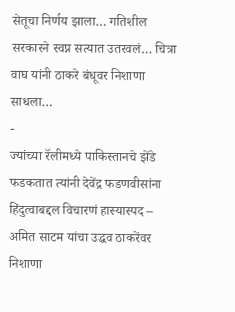सेतूचा निर्णय झाला… गतिशील सरकारने स्वप्न सत्यात उतरवलं… चित्रा वाघ यांनी ठाकरे बंधूवर निशाणा साधला…
-
ज्यांच्या रॅलीमध्ये पाकिस्तानचे झेंडे फडकतात त्यांनी देवेंद्र फडणवीसांना हिंदुत्वाबद्दल विचारणं हास्यास्पद – अमित साटम यांचा उद्धव ठाकरेंवर निशाणा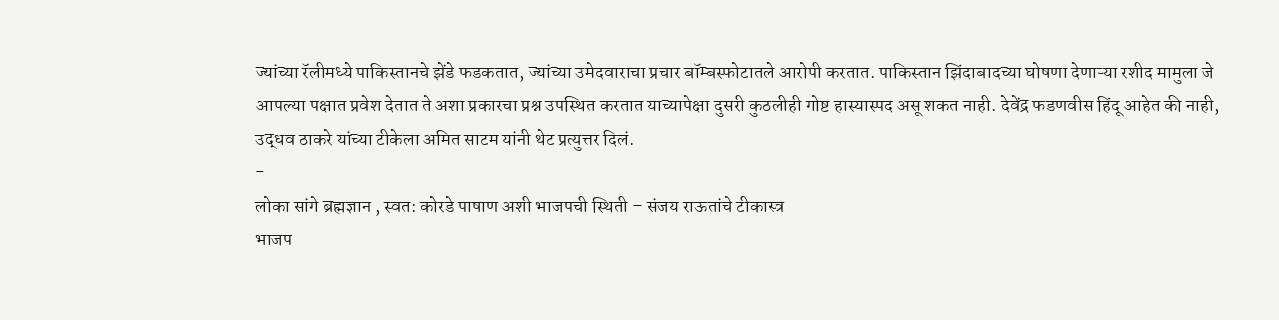ज्यांच्या रॅलीमध्ये पाकिस्तानचे झेंडे फडकतात, ज्यांच्या उमेदवाराचा प्रचार बॉम्बस्फोटातले आरोपी करतात. पाकिस्तान झिंदाबादच्या घोषणा देणाऱ्या रशीद मामुला जे आपल्या पक्षात प्रवेश देतात ते अशा प्रकारचा प्रश्न उपस्थित करतात याच्यापेक्षा दुसरी कुठलीही गोष्ट हास्यास्पद असू शकत नाही. देवेंद्र फडणवीस हिंदू आहेत की नाही, उद्धव ठाकरे यांच्या टीकेला अमित साटम यांनी थेट प्रत्युत्तर दिलं.
-
लोका सांगे ब्रह्मज्ञान , स्वत: कोरडे पाषाण अशी भाजपची स्थिती – संजय राऊतांचे टीकास्त्र
भाजप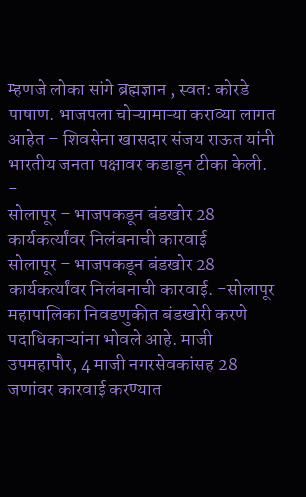म्हणजे लोका सांगे ब्रह्मज्ञान , स्वत: कोरडे पाषाण. भाजपला चोऱ्यामाऱ्या कराव्या लागत आहेत – शिवसेना खासदार संजय राऊत यांनी भारतीय जनता पक्षावर कडाडून टीका केली.
-
सोलापूर – भाजपकडून बंडखोर 28 कार्यकर्त्यांवर निलंबनाची कारवाई
सोलापूर – भाजपकडून बंडखोर 28 कार्यकर्त्यांवर निलंबनाची कारवाई. -सोलापूर महापालिका निवडणुकीत बंडखोरी करणे पदाधिकाऱ्यांना भोवले आहे. माजी उपमहापौर, 4 माजी नगरसेवकांसह 28 जणांवर कारवाई करण्यात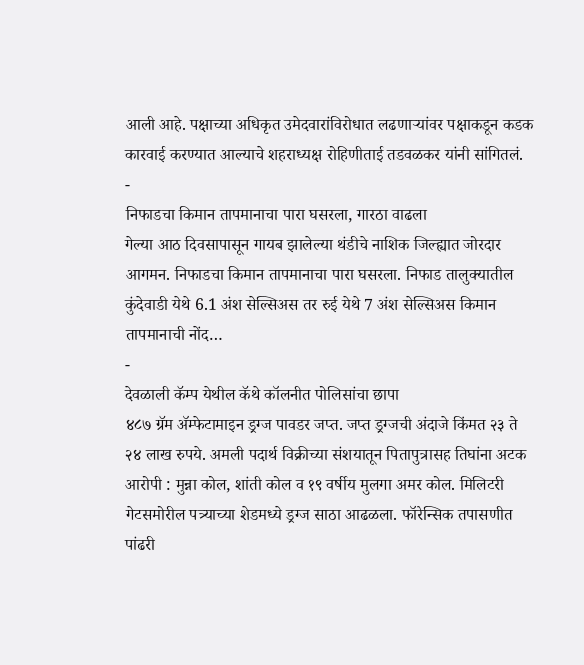आली आहे. पक्षाच्या अधिकृत उमेदवारांविरोधात लढणाऱ्यांवर पक्षाकडून कडक कारवाई करण्यात आल्याचे शहराध्यक्ष रोहिणीताई तडवळकर यांनी सांगितलं.
-
निफाडचा किमान तापमानाचा पारा घसरला, गारठा वाढला
गेल्या आठ दिवसापासून गायब झालेल्या थंडीचे नाशिक जिल्ह्यात जोरदार आगमन. निफाडचा किमान तापमानाचा पारा घसरला. निफाड तालुक्यातील कुंदेवाडी येथे 6.1 अंश सेल्सिअस तर रुई येथे 7 अंश सेल्सिअस किमान तापमानाची नोंद…
-
देवळाली कॅम्प येथील कॅथे कॉलनीत पोलिसांचा छापा
४८७ ग्रॅम ॲम्फेटामाइन ड्रग्ज पावडर जप्त. जप्त ड्रग्जची अंदाजे किंमत २३ ते २४ लाख रुपये. अमली पदार्थ विक्रीच्या संशयातून पितापुत्रासह तिघांना अटक आरोपी : मुन्ना कोल, शांती कोल व १९ वर्षीय मुलगा अमर कोल. मिलिटरी गेटसमोरील पत्र्याच्या शेडमध्ये ड्रग्ज साठा आढळला. फॉरेन्सिक तपासणीत पांढरी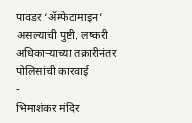पावडर ‘ॲम्फेटामाइन’ असल्याची पुष्टी. लष्करी अधिकाऱ्याच्या तक्रारीनंतर पोलिसांची कारवाई
-
भिमाशंकर मंदिर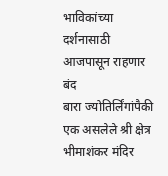भाविकांच्या दर्शनासाठी आजपासून राहणार बंद
बारा ज्योतिर्लिंगांपैकी एक असलेले श्री क्षेत्र भीमाशंकर मंदिर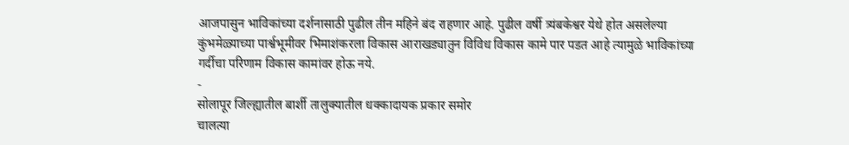आजपासुन भाविकांच्या दर्शनासाठी पुढील तीन महिने बंद राहणार आहे. पुढील वर्षी त्र्यंबकेश्वर येथे होत असलेल्या कुंभमेळ्याच्या पार्श्वभूमीवर भिमाशंकरला विकास आराखड्यातुन विविध विकास कामे पार पडत आहे त्यामुळे भाविकांच्या गर्दीचा परिणाम विकास कामांवर होऊ नये.
-
सोलापूर जिल्ह्यातील बार्शी तालुक्यातील धक्कादायक प्रकार समोर
चालत्या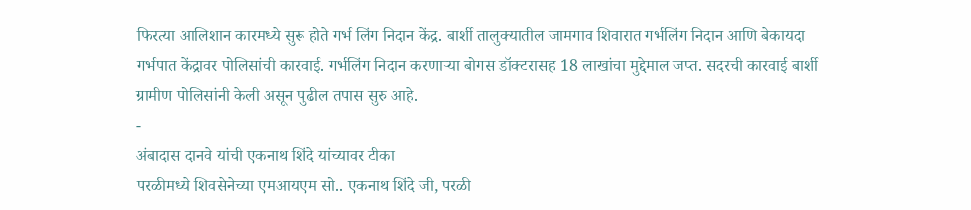फिरत्या आलिशान कारमध्ये सुरू होते गर्भ लिंग निदान केंद्र. बार्शी तालुक्यातील जामगाव शिवारात गर्भलिंग निदान आणि बेकायदा गर्भपात केंद्रावर पोलिसांची कारवाई. गर्भलिंग निदान करणाऱ्या बोगस डॉक्टरासह 18 लाखांचा मुद्देमाल जप्त. सदरची कारवाई बार्शी ग्रामीण पोलिसांनी केली असून पुढील तपास सुरु आहे.
-
अंबादास दानवे यांची एकनाथ शिंदे यांच्यावर टीका
परळीमध्ये शिवसेनेच्या एमआयएम सो.. एकनाथ शिंदे जी, परळी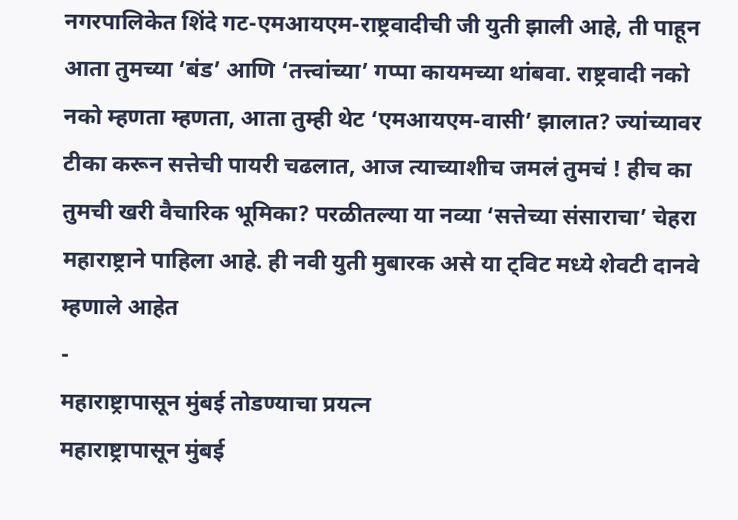नगरपालिकेत शिंदे गट-एमआयएम-राष्ट्रवादीची जी युती झाली आहे, ती पाहून आता तुमच्या ‘बंड’ आणि ‘तत्त्वांच्या’ गप्पा कायमच्या थांबवा. राष्ट्रवादी नको नको म्हणता म्हणता, आता तुम्ही थेट ‘एमआयएम-वासी’ झालात? ज्यांच्यावर टीका करून सत्तेची पायरी चढलात, आज त्याच्याशीच जमलं तुमचं ! हीच का तुमची खरी वैचारिक भूमिका? परळीतल्या या नव्या ‘सत्तेच्या संसाराचा’ चेहरा महाराष्ट्राने पाहिला आहे. ही नवी युती मुबारक असे या ट्विट मध्ये शेवटी दानवे म्हणाले आहेत
-
महाराष्ट्रापासून मुंबई तोडण्याचा प्रयत्न
महाराष्ट्रापासून मुंबई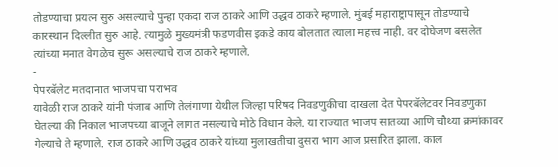तोडण्याचा प्रयत्न सुरु असल्याचे पुन्हा एकदा राज ठाकरे आणि उद्धव ठाकरे म्हणाले. मुंबई महाराष्ट्रापासून तोडण्याचे कारस्थान दिल्लीत सुरु आहे. त्यामुळे मुख्यमंत्री फडणवीस इकडे काय बोलतात त्याला महत्त्व नाही. वर दोघेजण बसलेत त्यांच्या मनात वेगळेच सुरू असल्याचे राज ठाकरे म्हणाले.
-
पेपरबॅलेट मतदानात भाजपचा पराभव
यावेळी राज ठाकरे यांनी पंजाब आणि तेलंगाणा येथील जिल्हा परिषद निवडणुकीचा दाखला देत पेपरबॅलेटवर निवडणुका घेतल्या की निकाल भाजपच्या बाजूने लागत नसल्याचे मोठे विधान केले. या राज्यात भाजप सातव्या आणि चौथ्या क्रमांकावर गेल्याचे ते म्हणाले. राज ठाकरे आणि उद्धव ठाकरे यांच्या मुलाखतीचा दुसरा भाग आज प्रसारित झाला. काल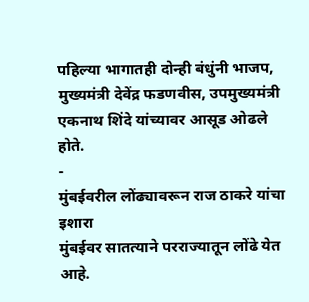पहिल्या भागातही दोन्ही बंधुंनी भाजप, मुख्यमंत्री देवेंद्र फडणवीस, उपमुख्यमंत्री एकनाथ शिंदे यांच्यावर आसूड ओढले होते.
-
मुंबईवरील लोंढ्यावरून राज ठाकरे यांचा इशारा
मुंबईवर सातत्याने परराज्यातून लोंढे येत आहे.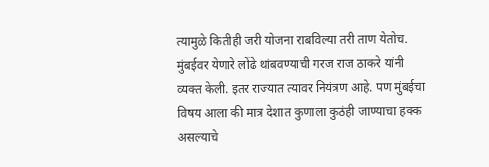त्यामुळे कितीही जरी योजना राबविल्या तरी ताण येतोच. मुंबईवर येणारे लोंढे थांबवण्याची गरज राज ठाकरे यांनी व्यक्त केली. इतर राज्यात त्यावर नियंत्रण आहे. पण मुंबईचा विषय आला की मात्र देशात कुणाला कुठंही जाण्याचा हक्क असल्याचे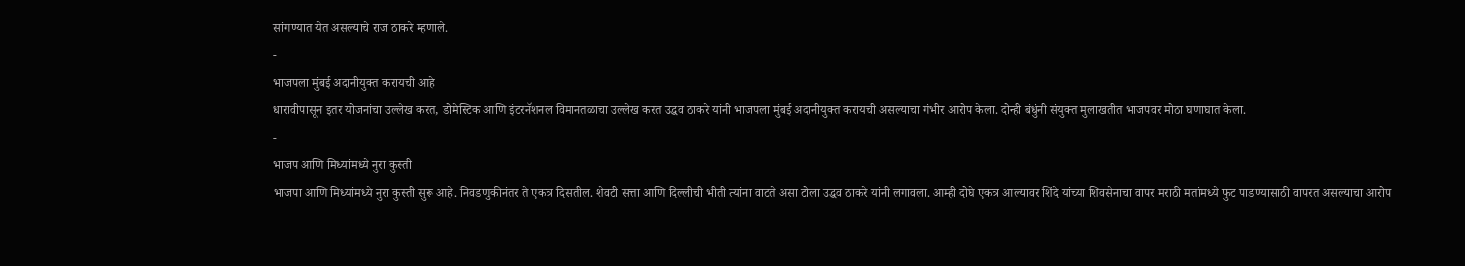सांगण्यात येत असल्याचे राज ठाकरे म्हणाले.
-
भाजपला मुंबई अदानीयुक्त करायची आहे
धारावीपासून इतर योजनांचा उल्लेख करत, डोमेस्टिक आणि इंटरनॅशनल विमानतळाचा उल्लेख करत उद्धव ठाकरे यांनी भाजपला मुंबई अदानीयुक्त करायची असल्याचा गंभीर आरोप केला. दोन्ही बंधुंनी संयुक्त मुलाखतीत भाजपवर मोठा घणाघात केला.
-
भाजप आणि मिध्यांमध्ये नुरा कुस्ती
भाजपा आणि मिध्यांमध्ये नुरा कुस्ती सुरू आहे. निवडणुकीनंतर ते एकत्र दिसतील. शेवटी सत्ता आणि दिल्लीची भीती त्यांना वाटते असा टोला उद्धव ठाकरे यांनी लगावला. आम्ही दोघे एकत्र आल्यावर शिंदे यांच्या शिवसेनाचा वापर मराठी मतांमध्ये फुट पाडण्यासाठी वापरत असल्याचा आरोप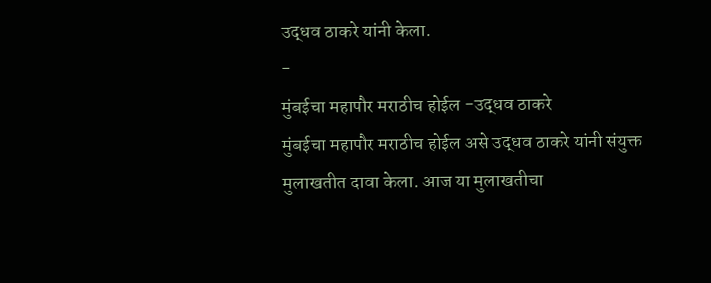उद्धव ठाकरे यांनी केला.
-
मुंबईचा महापौर मराठीच होईल -उद्धव ठाकरे
मुंबईचा महापौर मराठीच होईल असे उद्धव ठाकरे यांनी संयुक्त मुलाखतीत दावा केला. आज या मुलाखतीचा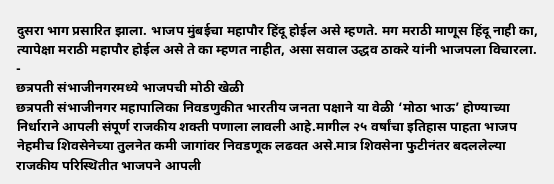दुसरा भाग प्रसारित झाला. भाजप मुंबईचा महापौर हिंदू होईल असे म्हणते. मग मराठी माणूस हिंदू नाही का, त्यापेक्षा मराठी महापौर होईल असे ते का म्हणत नाहीत, असा सवाल उद्धव ठाकरे यांनी भाजपला विचारला.
-
छत्रपती संभाजीनगरमध्ये भाजपची मोठी खेळी
छत्रपती संभाजीनगर महापालिका निवडणुकीत भारतीय जनता पक्षाने या वेळी ‘मोठा भाऊ’ होण्याच्या निर्धाराने आपली संपूर्ण राजकीय शक्ती पणाला लावली आहे.मागील २५ वर्षांचा इतिहास पाहता भाजप नेहमीच शिवसेनेच्या तुलनेत कमी जागांवर निवडणूक लढवत असे.मात्र शिवसेना फुटीनंतर बदललेल्या राजकीय परिस्थितीत भाजपने आपली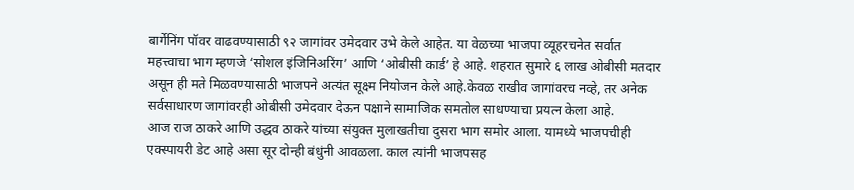बार्गेनिंग पॉवर वाढवण्यासाठी ९२ जागांवर उमेदवार उभे केले आहेत. या वेळच्या भाजपा व्यूहरचनेत सर्वात महत्त्वाचा भाग म्हणजे ‘सोशल इंजिनिअरिंग’ आणि ‘ओबीसी कार्ड’ हे आहे. शहरात सुमारे ६ लाख ओबीसी मतदार असून ही मते मिळवण्यासाठी भाजपने अत्यंत सूक्ष्म नियोजन केले आहे.केवळ राखीव जागांवरच नव्हे, तर अनेक सर्वसाधारण जागांवरही ओबीसी उमेदवार देऊन पक्षाने सामाजिक समतोल साधण्याचा प्रयत्न केला आहे.
आज राज ठाकरे आणि उद्धव ठाकरे यांच्या संयुक्त मुलाखतीचा दुसरा भाग समोर आला. यामध्ये भाजपचीही एक्स्पायरी डेट आहे असा सूर दोन्ही बंधुंनी आवळला. काल त्यांनी भाजपसह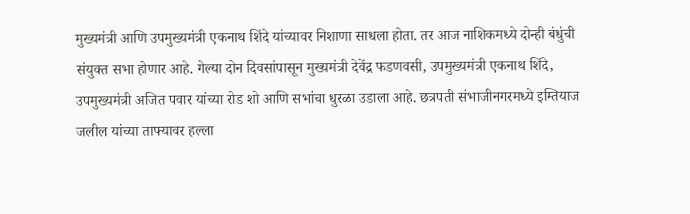मुख्यमंत्री आणि उपमुख्यमंत्री एकनाथ शिंदे यांच्यावर निशाणा साधला होता. तर आज नाशिकमध्ये दोन्ही बंधुंची संयुक्त सभा होणार आहे. गेल्या दोन दिवसांपासून मुख्यमंत्री देवेंद्र फडणवसी, उपमुख्यमंत्री एकनाथ शिंदे, उपमुख्यमंत्री अजित पवार यांच्या रोड शो आणि सभांचा धुरळा उडाला आहे. छत्रपती संभाजीनगरमध्ये इम्तियाज जलील यांच्या ताफ्यावर हल्ला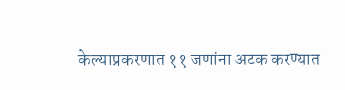केल्याप्रकरणात ११ जणांना अटक करण्यात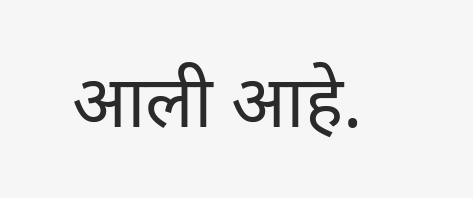आली आहे.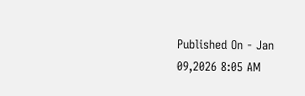Published On - Jan 09,2026 8:05 AM